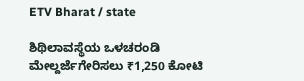ETV Bharat / state

ಶಿಥಿಲಾವಸ್ಥೆಯ ಒಳಚರಂಡಿ ಮೇಲ್ದರ್ಜೆಗೇರಿಸಲು ₹1,250 ಕೋಟಿ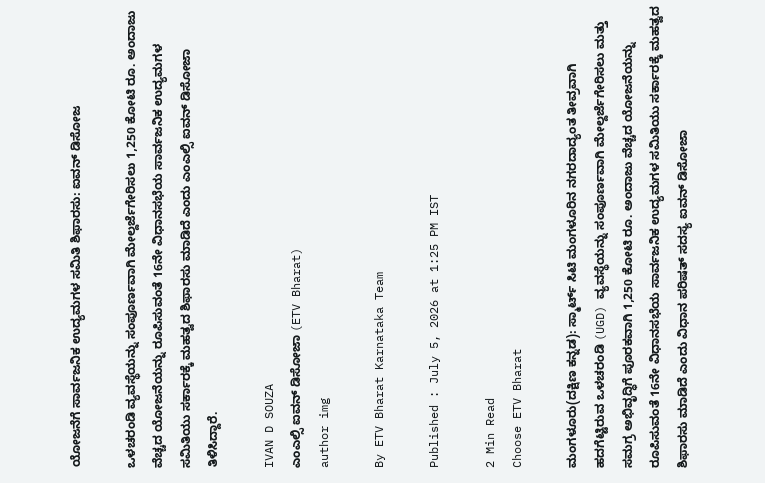ಯೋಜನೆಗೆ ಸಾರ್ವಜನಿಕ ಉದ್ಯಮಗಳ ಸಮಿತಿ‌ ಶಿಫಾರಸು: ಐವನ್ ಡಿಸೋಜ

ಒಳಚರಂಡಿ ವ್ಯವಸ್ಥೆಯನ್ನು ಸಂಪೂರ್ಣವಾಗಿ ಮೇಲ್ದರ್ಜೆಗೇರಿಸಲು 1,250 ಕೋಟಿ ರೂ. ಅಂದಾಜು ವೆಚ್ಚದ ಯೋಜನೆಯನ್ನು ರೂಪಿಸುವಂತೆ 16ನೇ ವಿಧಾನಸಭೆಯ ಸಾರ್ವಜನಿಕ ಉದ್ಯಮಗಳ ಸಮಿತಿಯು ಸರ್ಕಾರಕ್ಕೆ ಮಹತ್ವದ ಶಿಫಾರಸು ಮಾಡಿದೆ ಎಂದು ಎಂಎಲ್ಸಿ ಐವನ್ ಡಿಸೋಜಾ ತಿಳಿಸಿದ್ದಾರೆ.

IVAN D SOUZA
ಎಂಎಲ್ಸಿ ಐವನ್ ಡಿಸೋಜಾ (ETV Bharat)
author img

By ETV Bharat Karnataka Team

Published : July 5, 2026 at 1:25 PM IST

2 Min Read
Choose ETV Bharat

ಮಂಗಳೂರು(ದಕ್ಷಿಣ ಕನ್ನಡ): ಸ್ಮಾರ್ಟ್ ಸಿಟಿ ಮಂಗಳೂರಿನ ನಗರದಾದ್ಯಂತ ತೀವ್ರವಾಗಿ ಹದಗೆಟ್ಟಿರುವ ಒಳಚರಂಡಿ (UGD) ವ್ಯವಸ್ಥೆಯನ್ನು ಸಂಪೂರ್ಣವಾಗಿ ಮೇಲ್ದರ್ಜೆಗೇರಿಸಲು ಮತ್ತು ಸಮಗ್ರ ಅಭಿವೃದ್ಧಿಗೆ ಪೂರಕವಾಗಿ 1,250 ಕೋಟಿ ರೂ. ಅಂದಾಜು ವೆಚ್ಚದ ಯೋಜನೆಯನ್ನು ರೂಪಿಸುವಂತೆ 16ನೇ ವಿಧಾನಸಭೆಯ ಸಾರ್ವಜನಿಕ ಉದ್ಯಮಗಳ ಸಮಿತಿಯು ಸರ್ಕಾರಕ್ಕೆ ಮಹತ್ವದ ಶಿಫಾರಸು ಮಾಡಿದೆ ಎಂದು ವಿಧಾನ ಪರಿಷತ್ ಸದಸ್ಯ ಐವನ್ ಡಿಸೋಜಾ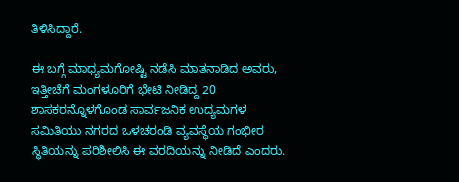ತಿಳಿಸಿದ್ದಾರೆ.

ಈ ಬಗ್ಗೆ ಮಾಧ್ಯಮಗೋಷ್ಟಿ ನಡೆಸಿ ಮಾತನಾಡಿದ ಅವರು, ಇತ್ತೀಚೆಗೆ ಮಂಗಳೂರಿಗೆ ಭೇಟಿ ನೀಡಿದ್ದ 20 ಶಾಸಕರನ್ನೊಳಗೊಂಡ ಸಾರ್ವಜನಿಕ ಉದ್ಯಮಗಳ ಸಮಿತಿಯು ನಗರದ ಒಳಚರಂಡಿ ವ್ಯವಸ್ಥೆಯ ಗಂಭೀರ ಸ್ಥಿತಿಯನ್ನು ಪರಿಶೀಲಿಸಿ ಈ ವರದಿಯನ್ನು ನೀಡಿದೆ ಎಂದರು.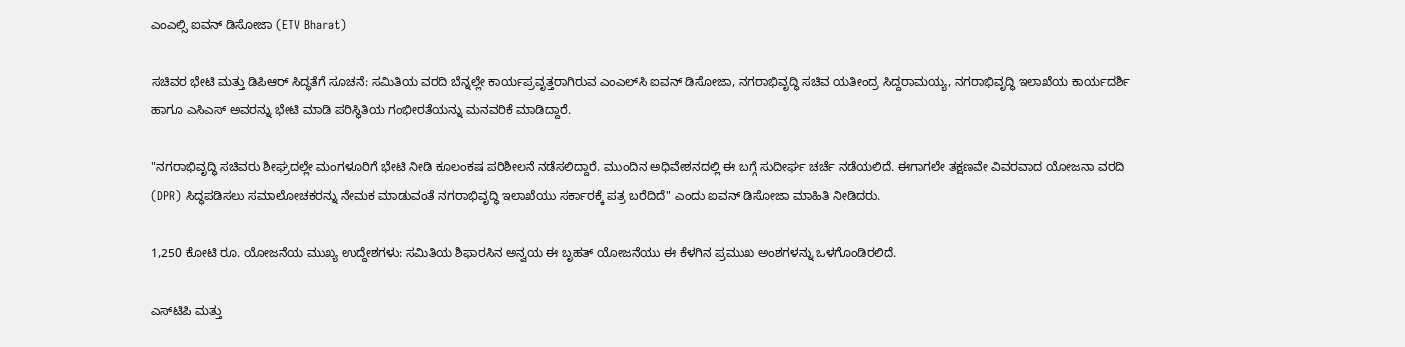ಎಂಎಲ್ಸಿ ಐವನ್ ಡಿಸೋಜಾ (ETV Bharat)

ಸಚಿವರ ಭೇಟಿ ಮತ್ತು ಡಿಪಿಆರ್ ಸಿದ್ಧತೆಗೆ ಸೂಚನೆ: ಸಮಿತಿಯ ವರದಿ ಬೆನ್ನಲ್ಲೇ ಕಾರ್ಯಪ್ರವೃತ್ತರಾಗಿರುವ ಎಂಎಲ್‌ಸಿ ಐವನ್ ಡಿಸೋಜಾ, ನಗರಾಭಿವೃದ್ಧಿ ಸಚಿವ ಯತೀಂದ್ರ ಸಿದ್ದರಾಮಯ್ಯ, ನಗರಾಭಿವೃದ್ಧಿ ಇಲಾಖೆಯ ಕಾರ್ಯದರ್ಶಿ ಹಾಗೂ ಎಸಿಎಸ್ ಅವರನ್ನು ಭೇಟಿ ಮಾಡಿ ಪರಿಸ್ಥಿತಿಯ ಗಂಭೀರತೆಯನ್ನು ಮನವರಿಕೆ ಮಾಡಿದ್ದಾರೆ.

"ನಗರಾಭಿವೃದ್ಧಿ ಸಚಿವರು ಶೀಘ್ರದಲ್ಲೇ ಮಂಗಳೂರಿಗೆ ಭೇಟಿ ನೀಡಿ ಕೂಲಂಕಷ ಪರಿಶೀಲನೆ ನಡೆಸಲಿದ್ದಾರೆ. ಮುಂದಿನ ಅಧಿವೇಶನದಲ್ಲಿ ಈ ಬಗ್ಗೆ ಸುದೀರ್ಘ ಚರ್ಚೆ ನಡೆಯಲಿದೆ. ಈಗಾಗಲೇ ತಕ್ಷಣವೇ ವಿವರವಾದ ಯೋಜನಾ ವರದಿ (DPR) ಸಿದ್ಧಪಡಿಸಲು ಸಮಾಲೋಚಕರನ್ನು ನೇಮಕ ಮಾಡುವಂತೆ ನಗರಾಭಿವೃದ್ಧಿ ಇಲಾಖೆಯು ಸರ್ಕಾರಕ್ಕೆ ಪತ್ರ ಬರೆದಿದೆ" ಎಂದು ಐವನ್ ಡಿಸೋಜಾ ಮಾಹಿತಿ ನೀಡಿದರು.

1,250 ಕೋಟಿ ರೂ. ಯೋಜನೆಯ ಮುಖ್ಯ ಉದ್ದೇಶಗಳು: ಸಮಿತಿಯ ಶಿಫಾರಸಿನ ಅನ್ವಯ ಈ ಬೃಹತ್ ಯೋಜನೆಯು ಈ ಕೆಳಗಿನ ಪ್ರಮುಖ ಅಂಶಗಳನ್ನು ಒಳಗೊಂಡಿರಲಿದೆ.

ಎಸ್‌ಟಿಪಿ ಮತ್ತು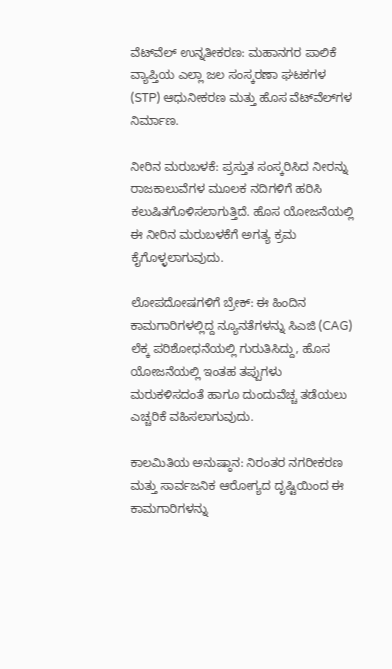ವೆಟ್‌ವೆಲ್ ಉನ್ನತೀಕರಣ: ಮಹಾನಗರ ಪಾಲಿಕೆ ವ್ಯಾಪ್ತಿಯ ಎಲ್ಲಾ ಜಲ ಸಂಸ್ಕರಣಾ ಘಟಕಗಳ (STP) ಆಧುನೀಕರಣ ಮತ್ತು ಹೊಸ ವೆಟ್‌ವೆಲ್‌ಗಳ ನಿರ್ಮಾಣ.

ನೀರಿನ ಮರುಬಳಕೆ: ಪ್ರಸ್ತುತ ಸಂಸ್ಕರಿಸಿದ ನೀರನ್ನು ರಾಜಕಾಲುವೆಗಳ ಮೂಲಕ ನದಿಗಳಿಗೆ ಹರಿಸಿ ಕಲುಷಿತಗೊಳಿಸಲಾಗುತ್ತಿದೆ. ಹೊಸ ಯೋಜನೆಯಲ್ಲಿ ಈ ನೀರಿನ ಮರುಬಳಕೆಗೆ ಅಗತ್ಯ ಕ್ರಮ ಕೈಗೊಳ್ಳಲಾಗುವುದು.

ಲೋಪದೋಷಗಳಿಗೆ ಬ್ರೇಕ್: ಈ ಹಿಂದಿನ ಕಾಮಗಾರಿಗಳಲ್ಲಿದ್ದ ನ್ಯೂನತೆಗಳನ್ನು ಸಿಎಜಿ (CAG) ಲೆಕ್ಕ ಪರಿಶೋಧನೆಯಲ್ಲಿ ಗುರುತಿಸಿದ್ದು, ಹೊಸ ಯೋಜನೆಯಲ್ಲಿ ಇಂತಹ ತಪ್ಪುಗಳು ಮರುಕಳಿಸದಂತೆ ಹಾಗೂ ದುಂದುವೆಚ್ಚ ತಡೆಯಲು ಎಚ್ಚರಿಕೆ ವಹಿಸಲಾಗುವುದು.

ಕಾಲಮಿತಿಯ ಅನುಷ್ಠಾನ: ನಿರಂತರ ನಗರೀಕರಣ ಮತ್ತು ಸಾರ್ವಜನಿಕ ಆರೋಗ್ಯದ ದೃಷ್ಟಿಯಿಂದ ಈ ಕಾಮಗಾರಿಗಳನ್ನು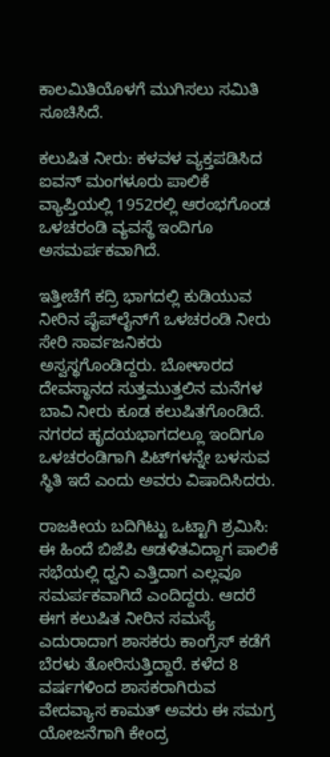ಕಾಲಮಿತಿಯೊಳಗೆ ಮುಗಿಸಲು ಸಮಿತಿ ಸೂಚಿಸಿದೆ.

ಕಲುಷಿತ ನೀರು: ಕಳವಳ ವ್ಯಕ್ತಪಡಿಸಿದ ಐವನ್ ಮಂಗಳೂರು ಪಾಲಿಕೆ ವ್ಯಾಪ್ತಿಯಲ್ಲಿ 1952ರಲ್ಲಿ ಆರಂಭಗೊಂಡ ಒಳಚರಂಡಿ ವ್ಯವಸ್ಥೆ ಇಂದಿಗೂ ಅಸಮರ್ಪಕವಾಗಿದೆ.

ಇತ್ತೀಚೆಗೆ ಕದ್ರಿ ಭಾಗದಲ್ಲಿ ಕುಡಿಯುವ ನೀರಿನ ಪೈಪ್‌ಲೈನ್‌ಗೆ ಒಳಚರಂಡಿ ನೀರು ಸೇರಿ ಸಾರ್ವಜನಿಕರು ಅಸ್ವಸ್ಥಗೊಂಡಿದ್ದರು. ಬೋಳಾರದ ದೇವಸ್ಥಾನದ ಸುತ್ತಮುತ್ತಲಿನ ಮನೆಗಳ ಬಾವಿ ನೀರು ಕೂಡ ಕಲುಷಿತಗೊಂಡಿದೆ. ನಗರದ ಹೃದಯಭಾಗದಲ್ಲೂ ಇಂದಿಗೂ ಒಳಚರಂಡಿಗಾಗಿ ಪಿಟ್‌ಗಳನ್ನೇ ಬಳಸುವ ಸ್ಥಿತಿ ಇದೆ ಎಂದು ಅವರು ವಿಷಾದಿಸಿದರು.

ರಾಜಕೀಯ ಬದಿಗಿಟ್ಟು ಒಟ್ಟಾಗಿ ಶ್ರಮಿಸಿ: ಈ ಹಿಂದೆ ಬಿಜೆಪಿ ಆಡಳಿತವಿದ್ದಾಗ ಪಾಲಿಕೆ ಸಭೆಯಲ್ಲಿ ಧ್ವನಿ ಎತ್ತಿದಾಗ ಎಲ್ಲವೂ ಸಮರ್ಪಕವಾಗಿದೆ ಎಂದಿದ್ದರು. ಆದರೆ ಈಗ ಕಲುಷಿತ ನೀರಿನ ಸಮಸ್ಯೆ ಎದುರಾದಾಗ ಶಾಸಕರು ಕಾಂಗ್ರೆಸ್ ಕಡೆಗೆ ಬೆರಳು ತೋರಿಸುತ್ತಿದ್ದಾರೆ. ಕಳೆದ 8 ವರ್ಷಗಳಿಂದ ಶಾಸಕರಾಗಿರುವ ವೇದವ್ಯಾಸ ಕಾಮತ್ ಅವರು ಈ ಸಮಗ್ರ ಯೋಜನೆಗಾಗಿ ಕೇಂದ್ರ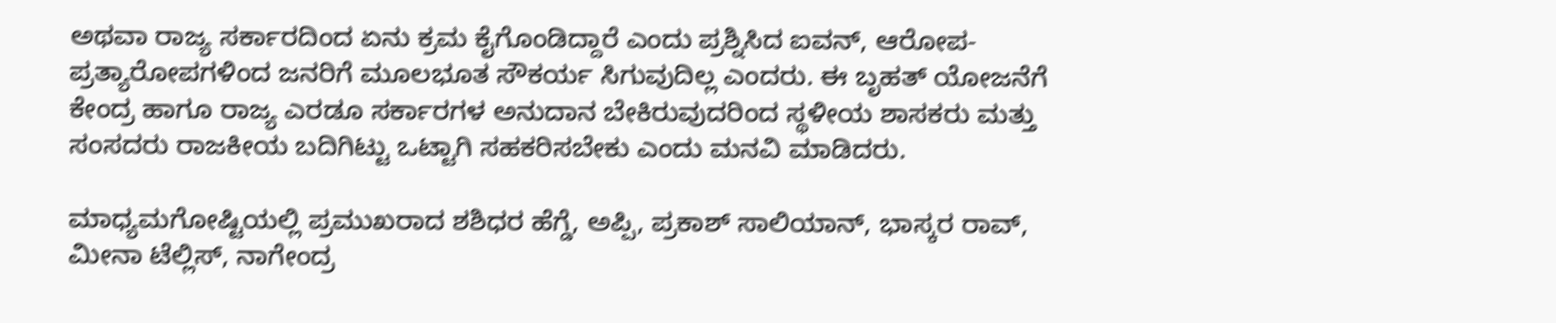ಅಥವಾ ರಾಜ್ಯ ಸರ್ಕಾರದಿಂದ ಏನು ಕ್ರಮ ಕೈಗೊಂಡಿದ್ದಾರೆ ಎಂದು ಪ್ರಶ್ನಿಸಿದ ಐವನ್, ಆರೋಪ-ಪ್ರತ್ಯಾರೋಪಗಳಿಂದ ಜನರಿಗೆ ಮೂಲಭೂತ ಸೌಕರ್ಯ ಸಿಗುವುದಿಲ್ಲ ಎಂದರು. ಈ ಬೃಹತ್ ಯೋಜನೆಗೆ ಕೇಂದ್ರ ಹಾಗೂ ರಾಜ್ಯ ಎರಡೂ ಸರ್ಕಾರಗಳ ಅನುದಾನ ಬೇಕಿರುವುದರಿಂದ ಸ್ಥಳೀಯ ಶಾಸಕರು ಮತ್ತು ಸಂಸದರು ರಾಜಕೀಯ ಬದಿಗಿಟ್ಟು ಒಟ್ಟಾಗಿ ಸಹಕರಿಸಬೇಕು ಎಂದು ಮನವಿ ಮಾಡಿದರು.

ಮಾಧ್ಯಮಗೋಷ್ಟಿಯಲ್ಲಿ ಪ್ರಮುಖರಾದ ಶಶಿಧರ ಹೆಗ್ಡೆ, ಅಪ್ಪಿ, ಪ್ರಕಾಶ್‌ ಸಾಲಿಯಾನ್‌, ಭಾಸ್ಕರ ರಾವ್‌, ಮೀನಾ ಟೆಲ್ಲಿಸ್‌, ನಾಗೇಂದ್ರ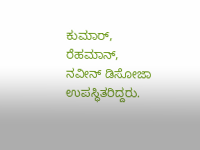ಕುಮಾರ್‌, ರೆಹಮಾನ್‌, ನವೀನ್‌ ಡಿಸೋಜಾ ಉಪಸ್ಥಿತರಿದ್ದರು.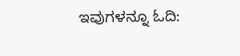ಇವುಗಳನ್ನೂ ಓದಿ: